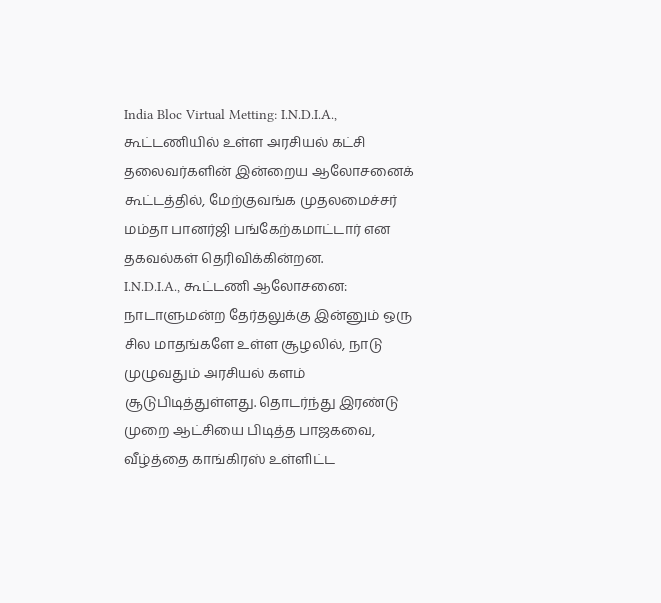India Bloc Virtual Metting: I.N.D.I.A., கூட்டணியில் உள்ள அரசியல் கட்சி தலைவர்களின் இன்றைய ஆலோசனைக் கூட்டத்தில், மேற்குவங்க முதலமைச்சர் மம்தா பானர்ஜி பங்கேற்கமாட்டார் என தகவல்கள் தெரிவிக்கின்றன.
I.N.D.I.A., கூட்டணி ஆலோசனை:
நாடாளுமன்ற தேர்தலுக்கு இன்னும் ஒரு சில மாதங்களே உள்ள சூழலில், நாடு முழுவதும் அரசியல் களம் சூடுபிடித்துள்ளது. தொடர்ந்து இரண்டு முறை ஆட்சியை பிடித்த பாஜகவை, வீழ்த்தை காங்கிரஸ் உள்ளிட்ட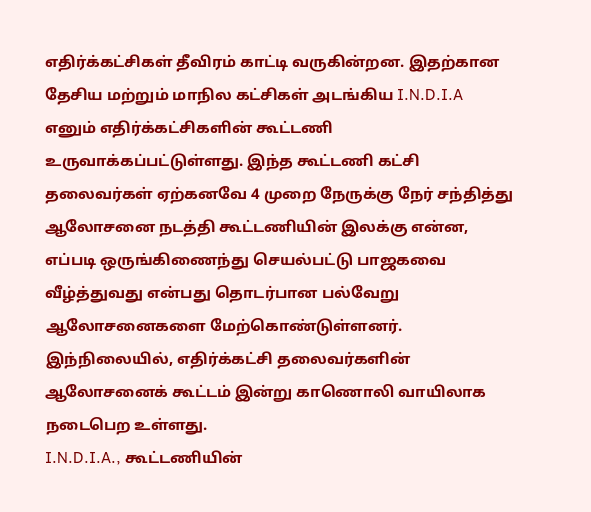எதிர்க்கட்சிகள் தீவிரம் காட்டி வருகின்றன. இதற்கான தேசிய மற்றும் மாநில கட்சிகள் அடங்கிய I.N.D.I.A எனும் எதிர்க்கட்சிகளின் கூட்டணி உருவாக்கப்பட்டுள்ளது. இந்த கூட்டணி கட்சி தலைவர்கள் ஏற்கனவே 4 முறை நேருக்கு நேர் சந்தித்து ஆலோசனை நடத்தி கூட்டணியின் இலக்கு என்ன, எப்படி ஒருங்கிணைந்து செயல்பட்டு பாஜகவை வீழ்த்துவது என்பது தொடர்பான பல்வேறு ஆலோசனைகளை மேற்கொண்டுள்ளனர். இந்நிலையில், எதிர்க்கட்சி தலைவர்களின் ஆலோசனைக் கூட்டம் இன்று காணொலி வாயிலாக நடைபெற உள்ளது.
I.N.D.I.A., கூட்டணியின்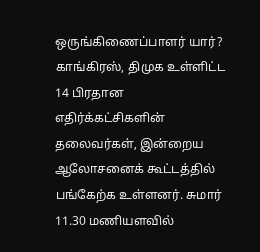ஒருங்கிணைப்பாளர் யார்?
காங்கிரஸ், திமுக உள்ளிட்ட 14 பிரதான எதிர்க்கட்சிகளின் தலைவர்கள், இன்றைய ஆலோசனைக் கூட்டத்தில் பங்கேற்க உள்ளனர். சுமார் 11.30 மணியளவில்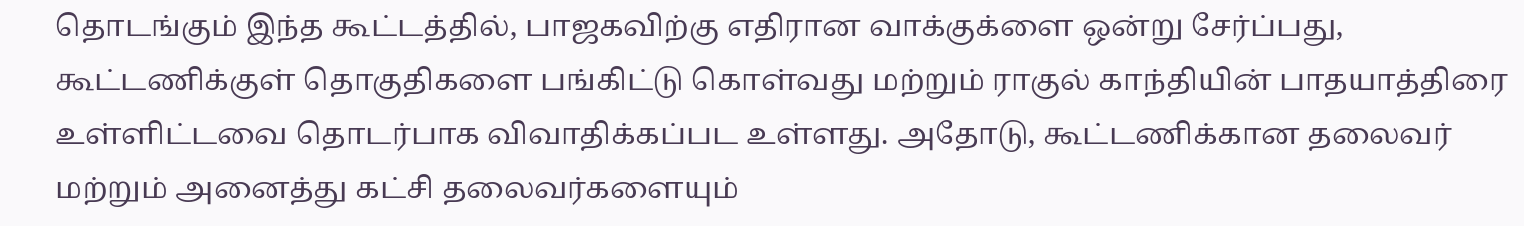தொடங்கும் இந்த கூட்டத்தில், பாஜகவிற்கு எதிரான வாக்குக்ளை ஒன்று சேர்ப்பது, கூட்டணிக்குள் தொகுதிகளை பங்கிட்டு கொள்வது மற்றும் ராகுல் காந்தியின் பாதயாத்திரை உள்ளிட்டவை தொடர்பாக விவாதிக்கப்பட உள்ளது. அதோடு, கூட்டணிக்கான தலைவர் மற்றும் அனைத்து கட்சி தலைவர்களையும்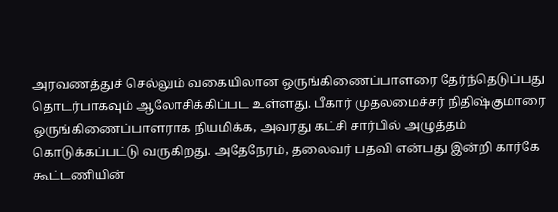அரவணத்துச் செல்லும் வகையிலான ஒருங்கிணைப்பாளரை தேர்ந்தெடுப்பது தொடர்பாகவும் ஆலோசிக்கிப்பட உள்ளது. பீகார் முதலமைச்சர் நிதிஷ்குமாரை ஒருங்கிணைப்பாளராக நியமிக்க, அவரது கட்சி சார்பில் அழுத்தம் கொடுக்கப்பட்டு வருகிறது. அதேநேரம், தலைவர் பதவி என்பது இன்றி கார்கே கூட்டணியின்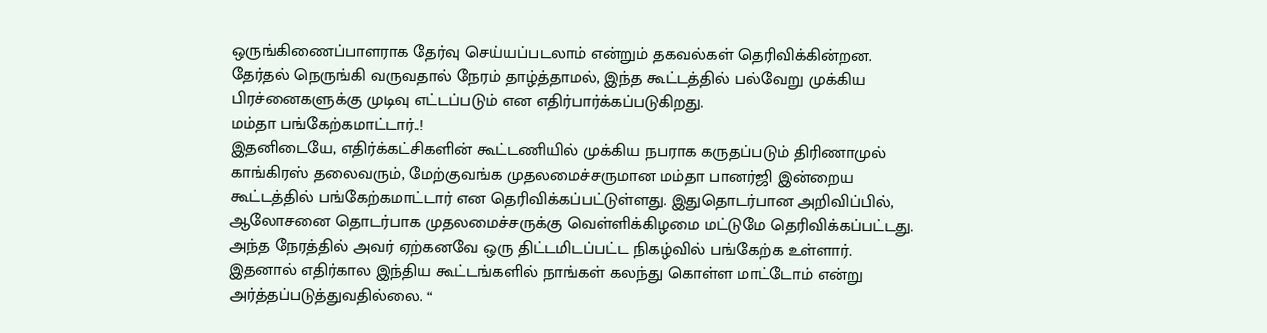ஒருங்கிணைப்பாளராக தேர்வு செய்யப்படலாம் என்றும் தகவல்கள் தெரிவிக்கின்றன. தேர்தல் நெருங்கி வருவதால் நேரம் தாழ்த்தாமல், இந்த கூட்டத்தில் பல்வேறு முக்கிய பிரச்னைகளுக்கு முடிவு எட்டப்படும் என எதிர்பார்க்கப்படுகிறது.
மம்தா பங்கேற்கமாட்டார்..!
இதனிடையே, எதிர்க்கட்சிகளின் கூட்டணியில் முக்கிய நபராக கருதப்படும் திரிணாமுல் காங்கிரஸ் தலைவரும், மேற்குவங்க முதலமைச்சருமான மம்தா பானர்ஜி இன்றைய கூட்டத்தில் பங்கேற்கமாட்டார் என தெரிவிக்கப்பட்டுள்ளது. இதுதொடர்பான அறிவிப்பில்,  ஆலோசனை தொடர்பாக முதலமைச்சருக்கு வெள்ளிக்கிழமை மட்டுமே தெரிவிக்கப்பட்டது. அந்த நேரத்தில் அவர் ஏற்கனவே ஒரு திட்டமிடப்பட்ட நிகழ்வில் பங்கேற்க உள்ளார். இதனால் எதிர்கால இந்திய கூட்டங்களில் நாங்கள் கலந்து கொள்ள மாட்டோம் என்று அர்த்தப்படுத்துவதில்லை. “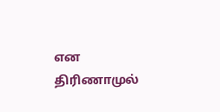என திரிணாமுல்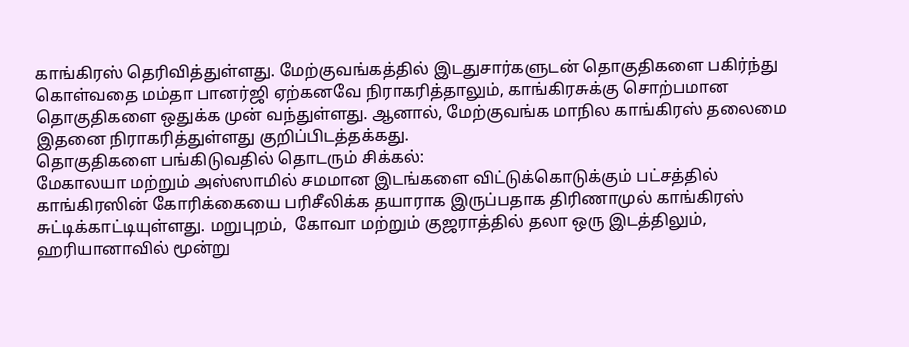காங்கிரஸ் தெரிவித்துள்ளது. மேற்குவங்கத்தில் இடதுசார்களுடன் தொகுதிகளை பகிர்ந்து கொள்வதை மம்தா பானர்ஜி ஏற்கனவே நிராகரித்தாலும், காங்கிரசுக்கு சொற்பமான தொகுதிகளை ஒதுக்க முன் வந்துள்ளது. ஆனால், மேற்குவங்க மாநில காங்கிரஸ் தலைமை இதனை நிராகரித்துள்ளது குறிப்பிடத்தக்கது.
தொகுதிகளை பங்கிடுவதில் தொடரும் சிக்கல்:
மேகாலயா மற்றும் அஸ்ஸாமில் சமமான இடங்களை விட்டுக்கொடுக்கும் பட்சத்தில் காங்கிரஸின் கோரிக்கையை பரிசீலிக்க தயாராக இருப்பதாக திரிணாமுல் காங்கிரஸ் சுட்டிக்காட்டியுள்ளது. மறுபுறம்,  கோவா மற்றும் குஜராத்தில் தலா ஒரு இடத்திலும், ஹரியானாவில் மூன்று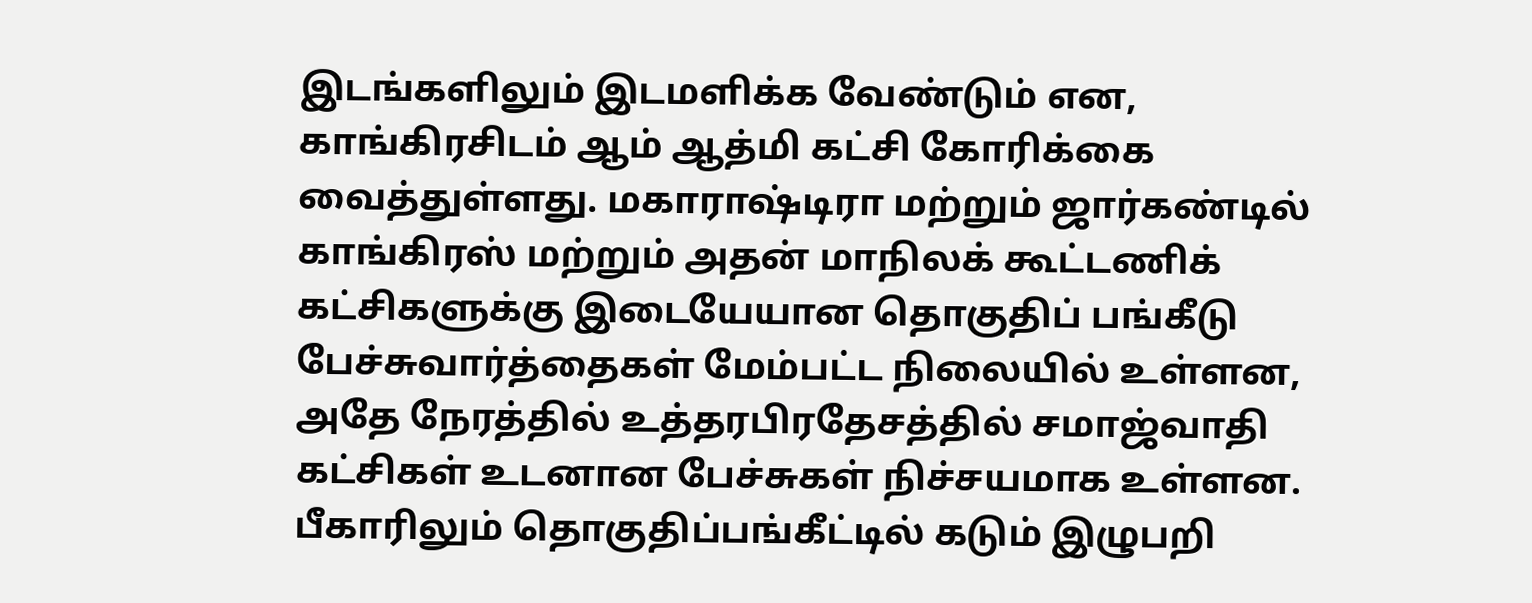இடங்களிலும் இடமளிக்க வேண்டும் என, காங்கிரசிடம் ஆம் ஆத்மி கட்சி கோரிக்கை வைத்துள்ளது. மகாராஷ்டிரா மற்றும் ஜார்கண்டில் காங்கிரஸ் மற்றும் அதன் மாநிலக் கூட்டணிக் கட்சிகளுக்கு இடையேயான தொகுதிப் பங்கீடு பேச்சுவார்த்தைகள் மேம்பட்ட நிலையில் உள்ளன, அதே நேரத்தில் உத்தரபிரதேசத்தில் சமாஜ்வாதி கட்சிகள் உடனான பேச்சுகள் நிச்சயமாக உள்ளன.  பீகாரிலும் தொகுதிப்பங்கீட்டில் கடும் இழுபறி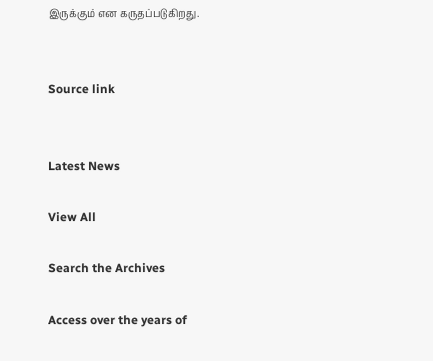இருக்கும் என கருதப்படுகிறது.


Source link


Latest News

View All

Search the Archives

Access over the years of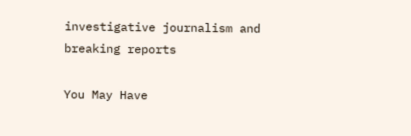investigative journalism and breaking reports

You May Have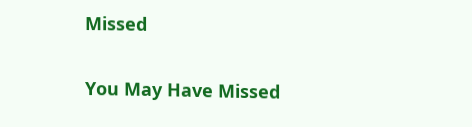Missed

You May Have Missed